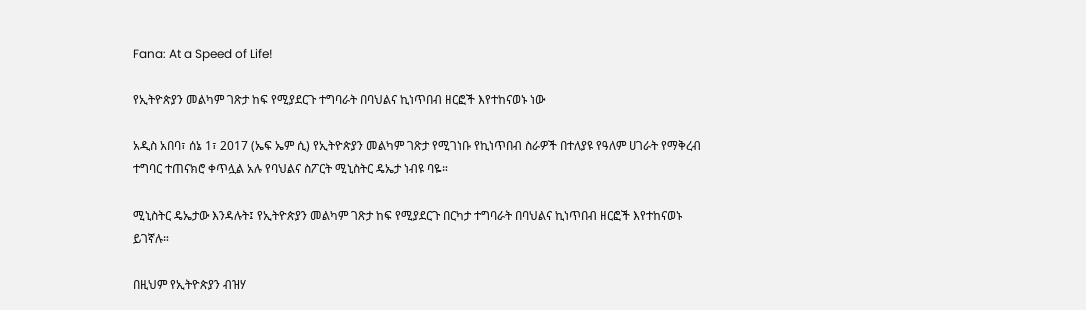Fana: At a Speed of Life!

የኢትዮጵያን መልካም ገጽታ ከፍ የሚያደርጉ ተግባራት በባህልና ኪነጥበብ ዘርፎች እየተከናወኑ ነው

አዲስ አበባ፣ ሰኔ 1፣ 2017 (ኤፍ ኤም ሲ) የኢትዮጵያን መልካም ገጽታ የሚገነቡ የኪነጥበብ ስራዎች በተለያዩ የዓለም ሀገራት የማቅረብ ተግባር ተጠናክሮ ቀጥሏል አሉ የባህልና ስፖርት ሚኒስትር ዴኤታ ነብዩ ባዬ።

ሚኒስትር ዴኤታው እንዳሉት፤ የኢትዮጵያን መልካም ገጽታ ከፍ የሚያደርጉ በርካታ ተግባራት በባህልና ኪነጥበብ ዘርፎች እየተከናወኑ ይገኛሉ።

በዚህም የኢትዮጵያን ብዝሃ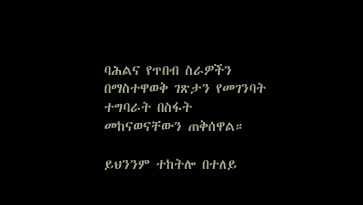ባሕልና የጥበብ ስራዎችን በማስተዋወቅ ገጽታን የመገንባት ተግባራት በስፋት መከናወናቸውን ጠቅሰዋል።

ይህንንም ተከትሎ በተለይ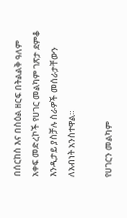በሰርከስ እና በስዕል ዘርፍ በትልልቅ ዓለም አቀፍ መድረኮች የሀገር መልካም ገጽታ ደምቆ እንዲታይ ያስቻሉ ስራዎች መሰራታቸውን ለአብነት አንስተዋል።

የሀገርን መልካም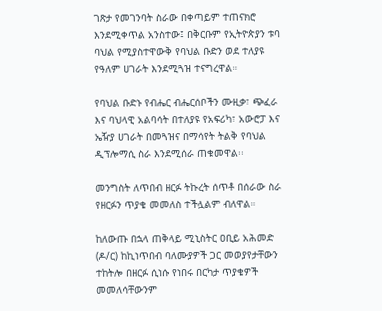ገጽታ የመገንባት ስራው በቀጣይም ተጠናክሮ እንደሚቀጥል አንስተው፤ በቅርቡም የኢትዮጵያን ቱባ ባህል የሚያስተዋውቅ የባህል ቡድን ወደ ተለያዩ የዓለም ሀገራት እንደሚጓዝ ተናግረዋል።

የባህል ቡድኑ የብሔር ብሔርሰቦችን ሙዚቃ፣ ጭፈራ እና ባህላዊ አልባሳት በተለያዩ የአፍሪካ፣ አውሮፓ እና ኤዥያ ሀገራት በመጓዝና በማሳየት ትልቅ የባህል ዲፕሎማሲ ስራ እንደሚሰራ ጠቁመዋል፡፡

መንግስት ለጥበብ ዘርፉ ትኩረት ሰጥቶ በሰራው ስራ የዘርፉን ጥያቄ መመለስ ተችሏልም ብለዋል።

ከለውጡ በኋላ ጠቅላይ ሚኒስትር ዐቢይ አሕመድ (ዶ/ር) ከኪነጥበብ ባለሙያዎች ጋር መወያየታቸውን ተከትሎ በዘርፉ ሲነሱ የነበሩ በርካታ ጥያቄዎች መመለሳቸውንም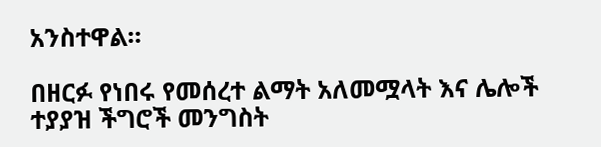አንስተዋል።

በዘርፉ የነበሩ የመሰረተ ልማት አለመሟላት እና ሌሎች ተያያዝ ችግሮች መንግስት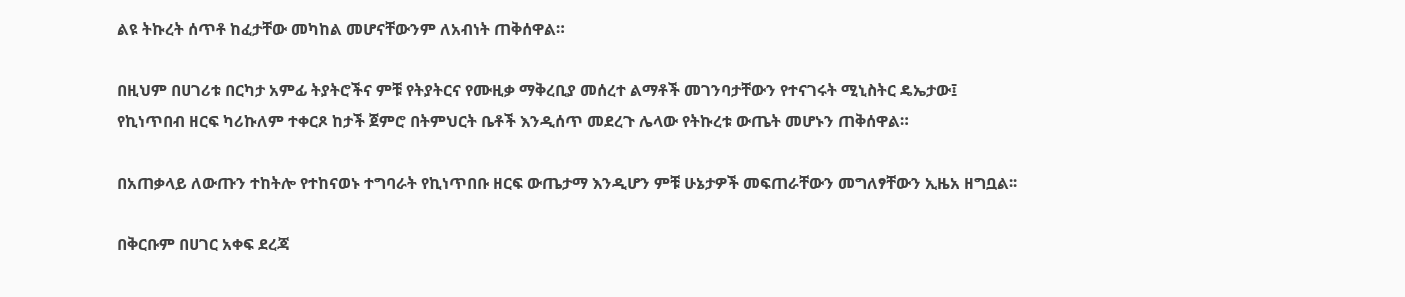ልዩ ትኩረት ሰጥቶ ከፈታቸው መካከል መሆናቸውንም ለአብነት ጠቅሰዋል።

በዚህም በሀገሪቱ በርካታ አምፊ ትያትሮችና ምቹ የትያትርና የሙዚቃ ማቅረቢያ መሰረተ ልማቶች መገንባታቸውን የተናገሩት ሚኒስትር ዴኤታው፤ የኪነጥበብ ዘርፍ ካሪኩለም ተቀርጾ ከታች ጀምሮ በትምህርት ቤቶች እንዲሰጥ መደረጉ ሌላው የትኩረቱ ውጤት መሆኑን ጠቅሰዋል።

በአጠቃላይ ለውጡን ተከትሎ የተከናወኑ ተግባራት የኪነጥበቡ ዘርፍ ውጤታማ እንዲሆን ምቹ ሁኔታዎች መፍጠራቸውን መግለፃቸውን ኢዜአ ዘግቧል፡፡

በቅርቡም በሀገር አቀፍ ደረጃ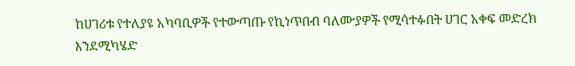ከሀገሪቱ የተለያዩ አካባቢዎች የተውጣጡ የኪነጥበብ ባለሙያዎች የሚሳተፉበት ሀገር አቀፍ መድረክ እንደሚካሄድ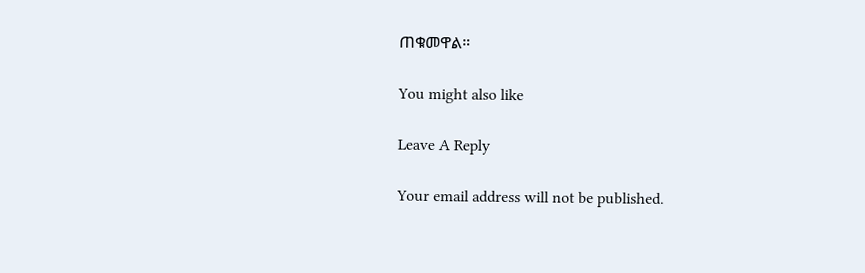ጠቁመዋል።

You might also like

Leave A Reply

Your email address will not be published.